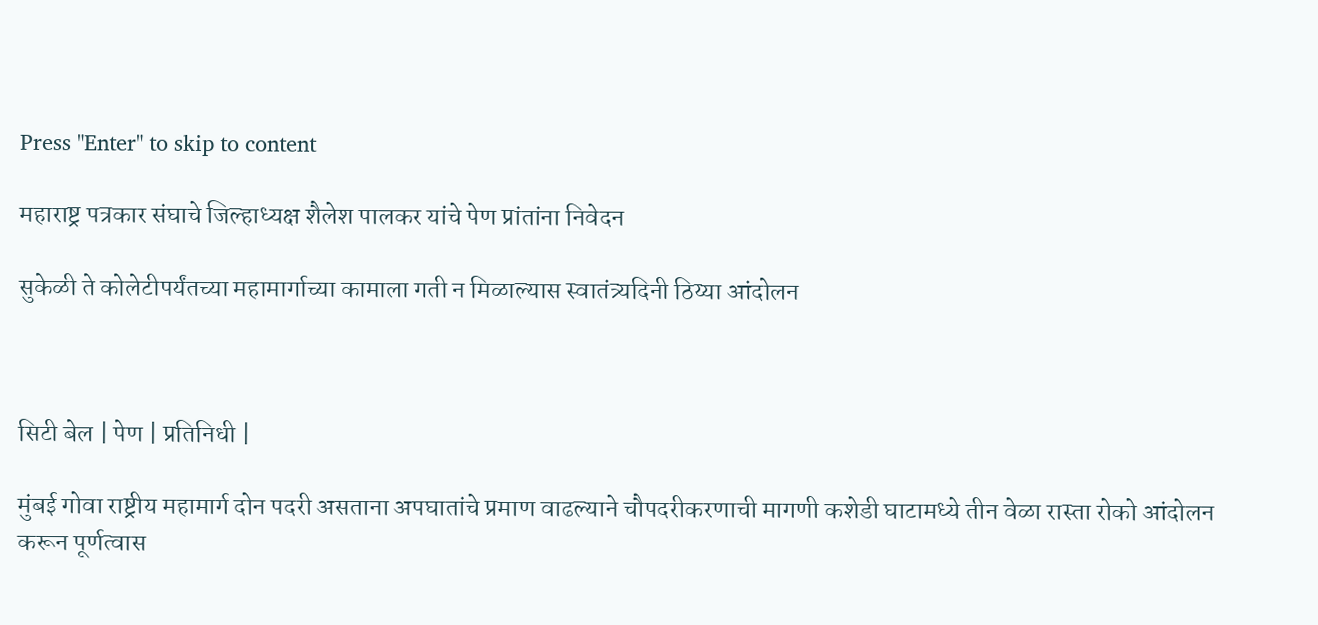Press "Enter" to skip to content

महाराष्ट्र पत्रकार संघाचे जिल्हाध्यक्ष शैलेश पालकर यांचे पेण प्रांतांना निवेदन

सुकेळी ते कोलेटीपर्यंतच्या महामार्गाच्या कामाला गती न मिळाल्यास स्वातंत्र्यदिनी ठिय्या आंदोलन



सिटी बेल | पेण | प्रतिनिधी |

मुंबई गोवा राष्ट्रीय महामार्ग दोन पदरी असताना अपघातांचे प्रमाण वाढल्याने चौपदरीकरणाची मागणी कशेडी घाटामध्ये तीन वेळा रास्ता रोको आंदोलन करून पूर्णत्वास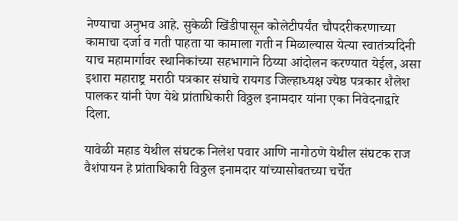नेण्याचा अनुभव आहे. सुकेळी खिंडीपासून कोलेटीपर्यंत चौपदरीकरणाच्या कामाचा दर्जा व गती पाहता या कामाला गती न मिळाल्यास येत्या स्वातंत्र्यदिनी याच महामार्गावर स्थानिकांच्या सहभागाने ठिय्या आंदोलन करण्यात येईल, असा इशारा महाराष्ट्र मराठी पत्रकार संघाचे रायगड जिल्हाध्यक्ष ज्येष्ठ पत्रकार शैलेश पालकर यांनी पेण येथे प्रांताधिकारी विठ्ठल इनामदार यांना एका निवेदनाद्वारे दिला.

यावेळी महाड येथील संघटक निलेश पवार आणि नागोठणे येथील संघटक राज वैशंपायन हे प्रांताधिकारी विठ्ठल इनामदार यांच्यासोबतच्या चर्चेत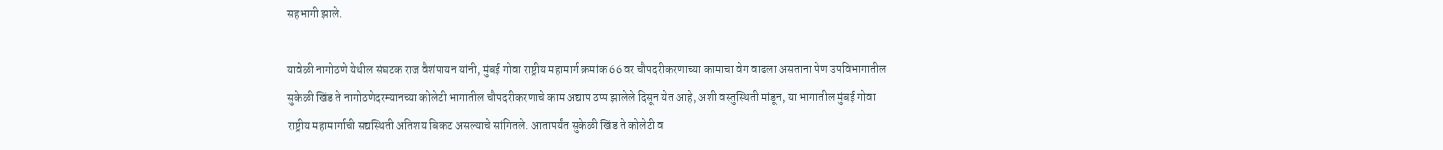सहभागी झाले.

यावेळी नागोठणे येथील संघटक राज वैशंपायन यांनी, मुंबई गोवा राष्ट्रीय महामार्ग क्रमांक 66 वर चौपदरीकरणाच्या कामाचा वेग वाढला असताना पेण उपविभागातील सुकेळी खिंड ते नागोठणेदरम्यानच्या कोलेटी भागातील चौपदरीकरणाचे काम अद्याप ठप्प झालेले दिसून येत आहे, अशी वस्तुस्थिती मांडून, या भागातील मुंबई गोवा राष्ट्रीय महामार्गाची सद्यस्थिती अतिशय बिकट असल्याचे सांगितले. आतापर्यंत सुकेळी खिंड ते कोलेटी व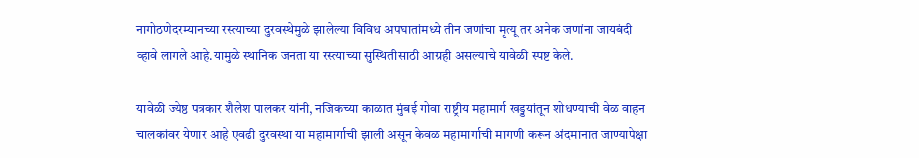नागोठणेदरम्यानच्या रस्त्याच्या दुरवस्थेमुळे झालेल्या विविध अपघातांमध्ये तीन जणांचा मृत्यू तर अनेक जणांना जायबंदी व्हावे लागले आहे.यामुळे स्थानिक जनता या रस्त्याच्या सुस्थितीसाठी आग्रही असल्याचे यावेळी स्पष्ट केले.

यावेळी ज्येष्ठ पत्रकार शैलेश पालकर यांनी, नजिकच्या काळात मुंबई गोवा राष्ट्रीय महामार्ग खड्डयांतून शोधण्याची वेळ वाहन चालकांवर येणार आहे एवढी दुरवस्था या महामार्गाची झाली असून केवळ महामार्गाची मागणी करून अंदमानात जाण्यापेक्षा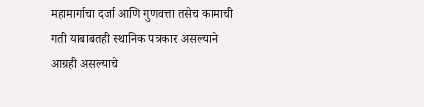महामार्गाचा दर्जा आणि गुणवत्ता तसेच कामाची गती याबाबतही स्थानिक पत्रकार असल्याने आग्रही असल्याचे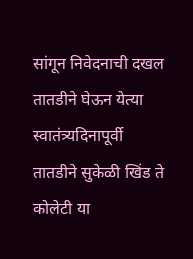सांगून निवेदनाची दखल तातडीने घेऊन येत्या स्वातंत्र्यदिनापूर्वी तातडीने सुकेळी खिंड ते कोलेटी या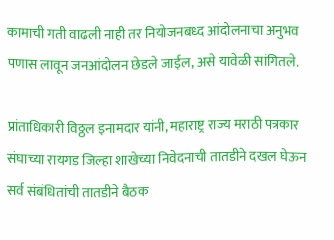कामाची गती वाढली नाही तर नियोजनबध्द आंदोलनाचा अनुभव पणास लावून जनआंदोलन छेडले जाईल, असे यावेळी सांगितले.

प्रांताधिकारी विठ्ठल इनामदार यांनी, महाराष्ट्र राज्य मराठी पत्रकार संघाच्या रायगड जिल्हा शाखेच्या निवेदनाची तातडीने दखल घेऊन सर्व संबंधितांची तातडीने बैठक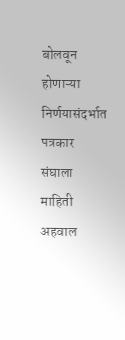बोलवून होणाऱ्या निर्णयासंदर्भात पत्रकार संघाला माहिती अहवाल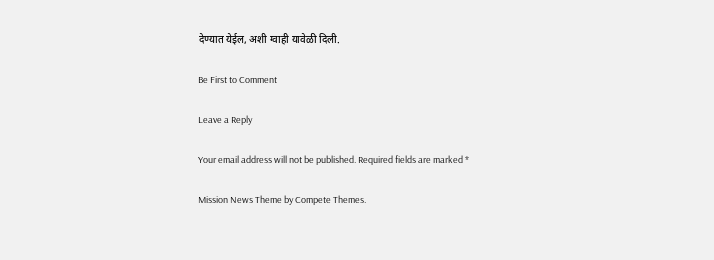देण्यात येईल, अशी ग्वाही यावेळी दिली.

Be First to Comment

Leave a Reply

Your email address will not be published. Required fields are marked *

Mission News Theme by Compete Themes.